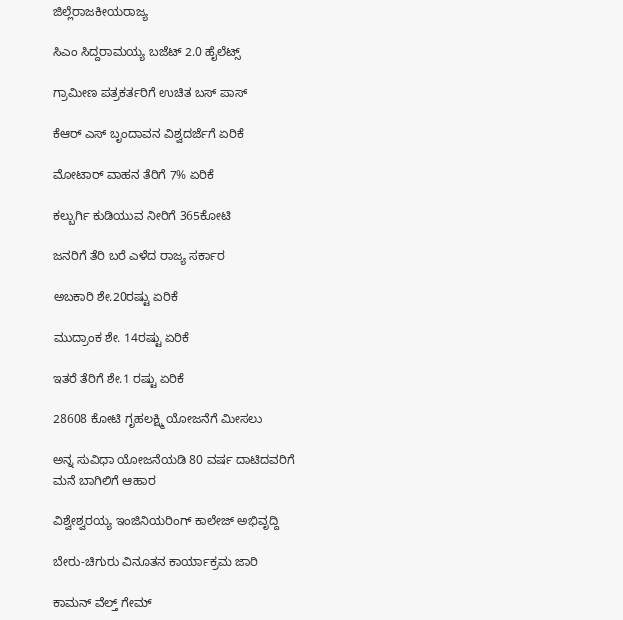ಜಿಲ್ಲೆರಾಜಕೀಯರಾಜ್ಯ

ಸಿಎಂ ಸಿದ್ದರಾಮಯ್ಯ ಬಜೆಟ್ 2.0 ಹೈಲೆಟ್ಸ್

ಗ್ರಾಮೀಣ ಪತ್ರಕರ್ತರಿಗೆ ಉಚಿತ ಬಸ್ ಪಾಸ್

ಕೆಆರ್ ಎಸ್ ಬೃಂದಾವನ ವಿಶ್ವದರ್ಜೆಗೆ ಏರಿಕೆ

ಮೋಟಾರ್ ವಾಹನ ತೆರಿಗೆ 7% ಏರಿಕೆ

ಕಲ್ಬುರ್ಗಿ ಕುಡಿಯುವ ನೀರಿಗೆ 365ಕೋಟಿ

ಜನರಿಗೆ ತೆರಿ ಬರೆ ಎಳೆದ ರಾಜ್ಯ ಸರ್ಕಾರ

ಅಬಕಾರಿ ಶೇ.20ರಷ್ಟು ಏರಿಕೆ

ಮುದ್ರಾಂಕ ಶೇ. 14ರಷ್ಟು ಏರಿಕೆ

ಇತರೆ ತೆರಿಗೆ ಶೇ.1 ರಷ್ಟು ಏರಿಕೆ

28608 ಕೋಟಿ ಗೃಹಲಕ್ಷ್ಮಿ ಯೋಜನೆಗೆ ಮೀಸಲು

ಅನ್ನ ಸುವಿಧಾ ಯೋಜನೆಯಡಿ 80 ವರ್ಷ ದಾಟಿದವರಿಗೆ ಮನೆ ಬಾಗಿಲಿಗೆ ಆಹಾರ

ವಿಶ್ವೇಶ್ವರಯ್ಯ ಇಂಜಿನಿಯರಿಂಗ್ ಕಾಲೇಜ್ ಅಭಿವೃದ್ದಿ

ಬೇರು-ಚಿಗುರು ವಿನೂತನ ಕಾರ್ಯಾಕ್ರಮ ಜಾರಿ

ಕಾಮನ್ ವೆಲ್ತ್ ಗೇಮ್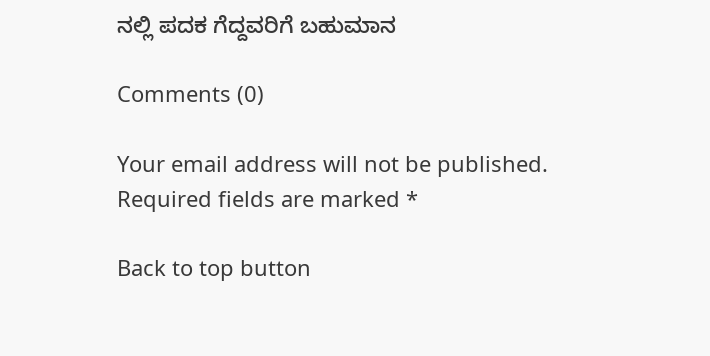ನಲ್ಲಿ ಪದಕ ಗೆದ್ದವರಿಗೆ ಬಹುಮಾನ

Comments (0)

Your email address will not be published. Required fields are marked *

Back to top button